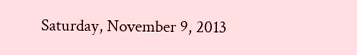Saturday, November 9, 2013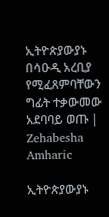ኢትዮጵያውያኑ በሳዑዲ አረቢያ የሚፈጸምባቸውን ግፊት ተቃውመው አደባባይ ወጡ | Zehabesha Amharic

ኢትዮጵያውያኑ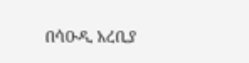በሳዑዲ አረቢያ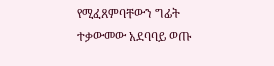የሚፈጸምባቸውን ግፊት ተቃውመው አደባባይ ወጡ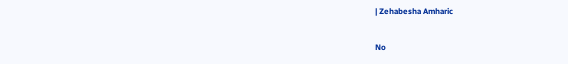| Zehabesha Amharic

No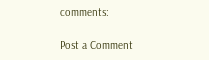comments:

Post a Comment